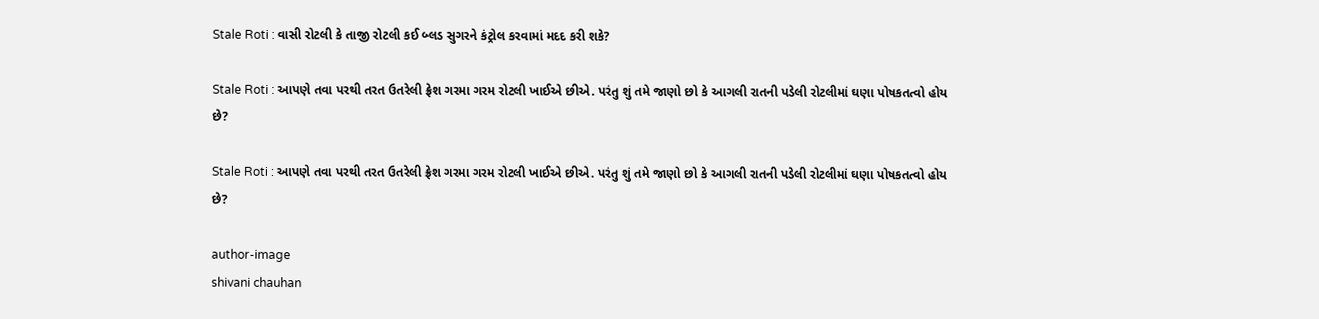Stale Roti : વાસી રોટલી કે તાજી રોટલી કઈ બ્લડ સુગરને કંટ્રોલ કરવામાં મદદ કરી શકે?

Stale Roti : આપણે તવા પરથી તરત ઉતરેલી ફ્રેશ ગરમા ગરમ રોટલી ખાઈએ છીએ. પરંતુ શું તમે જાણો છો કે આગલી રાતની પડેલી રોટલીમાં ઘણા પોષકતત્વો હોય છે?

Stale Roti : આપણે તવા પરથી તરત ઉતરેલી ફ્રેશ ગરમા ગરમ રોટલી ખાઈએ છીએ. પરંતુ શું તમે જાણો છો કે આગલી રાતની પડેલી રોટલીમાં ઘણા પોષકતત્વો હોય છે?

author-image
shivani chauhan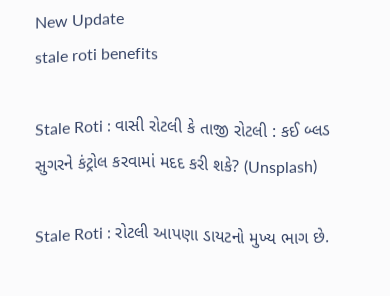New Update
stale roti benefits

Stale Roti : વાસી રોટલી કે તાજી રોટલી : કઈ બ્લડ સુગરને કંટ્રોલ કરવામાં મદદ કરી શકે? (Unsplash)

Stale Roti : રોટલી આપણા ડાયટનો મુખ્ય ભાગ છે.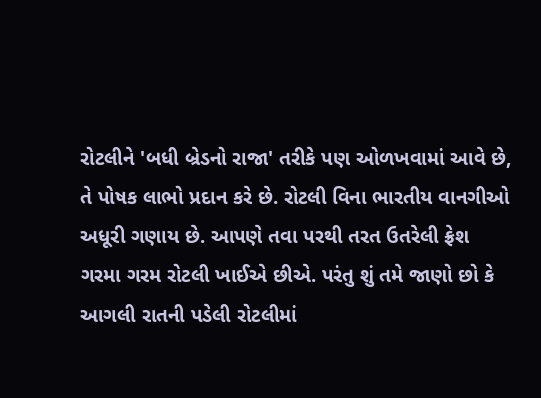રોટલીને 'બધી બ્રેડનો રાજા' તરીકે પણ ઓળખવામાં આવે છે, તે પોષક લાભો પ્રદાન કરે છે. રોટલી વિના ભારતીય વાનગીઓ અધૂરી ગણાય છે. આપણે તવા પરથી તરત ઉતરેલી ફ્રેશ ગરમા ગરમ રોટલી ખાઈએ છીએ. પરંતુ શું તમે જાણો છો કે આગલી રાતની પડેલી રોટલીમાં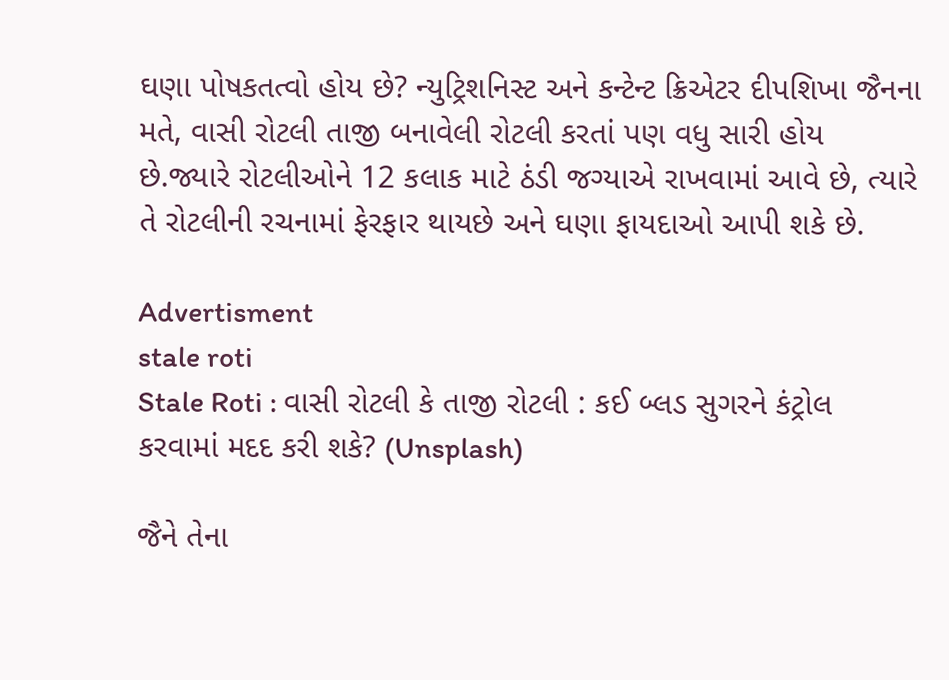ઘણા પોષકતત્વો હોય છે? ન્યુટ્રિશનિસ્ટ અને કન્ટેન્ટ ક્રિએટર દીપશિખા જૈનના મતે, વાસી રોટલી તાજી બનાવેલી રોટલી કરતાં પણ વધુ સારી હોય છે.જ્યારે રોટલીઓને 12 કલાક માટે ઠંડી જગ્યાએ રાખવામાં આવે છે, ત્યારે તે રોટલીની રચનામાં ફેરફાર થાયછે અને ઘણા ફાયદાઓ આપી શકે છે.

Advertisment
stale roti
Stale Roti : વાસી રોટલી કે તાજી રોટલી : કઈ બ્લડ સુગરને કંટ્રોલ કરવામાં મદદ કરી શકે? (Unsplash)

જૈને તેના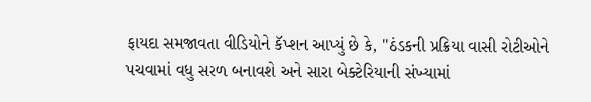ફાયદા સમજાવતા વીડિયોને કૅપ્શન આપ્યું છે કે, ''ઠંડકની પ્રક્રિયા વાસી રોટીઓને પચવામાં વધુ સરળ બનાવશે અને સારા બેક્ટેરિયાની સંખ્યામાં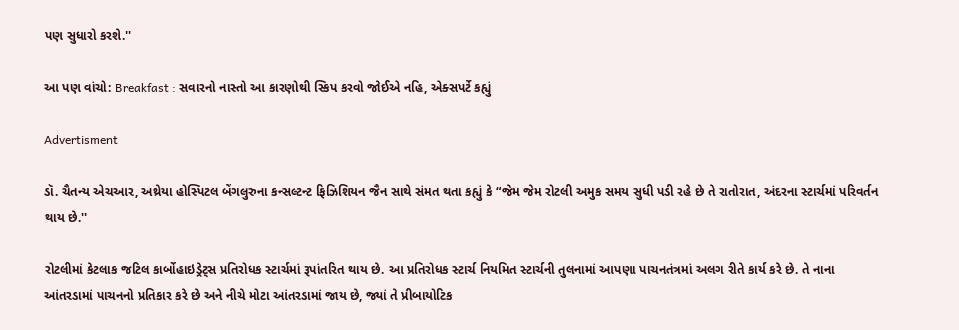પણ સુધારો કરશે.''

આ પણ વાંચો: Breakfast : સવારનો નાસ્તો આ કારણોથી સ્કિપ કરવો જોઈએ નહિ, એક્સપર્ટે કહ્યું

Advertisment

ડૉ. ચૈતન્ય એચઆર, અથ્રેયા હોસ્પિટલ બેંગલુરુના કન્સલ્ટન્ટ ફિઝિશિયન જૈન સાથે સંમત થતા કહ્યું કે “જેમ જેમ રોટલી અમુક સમય સુધી પડી રહે છે તે રાતોરાત, અંદરના સ્ટાર્ચમાં પરિવર્તન થાય છે.''

રોટલીમાં કેટલાક જટિલ કાર્બોહાઇડ્રેટ્સ પ્રતિરોધક સ્ટાર્ચમાં રૂપાંતરિત થાય છે. આ પ્રતિરોધક સ્ટાર્ચ નિયમિત સ્ટાર્ચની તુલનામાં આપણા પાચનતંત્રમાં અલગ રીતે કાર્ય કરે છે. તે નાના આંતરડામાં પાચનનો પ્રતિકાર કરે છે અને નીચે મોટા આંતરડામાં જાય છે, જ્યાં તે પ્રીબાયોટિક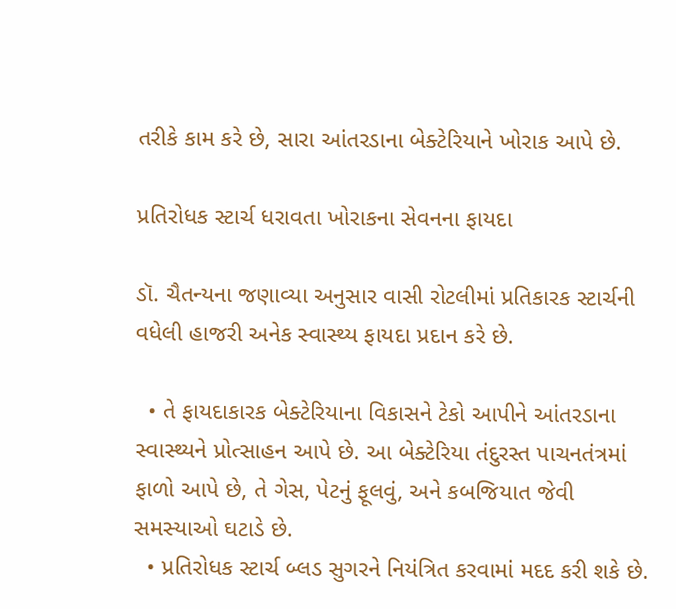તરીકે કામ કરે છે, સારા આંતરડાના બેક્ટેરિયાને ખોરાક આપે છે.

પ્રતિરોધક સ્ટાર્ચ ધરાવતા ખોરાકના સેવનના ફાયદા

ડૉ. ચૈતન્યના જણાવ્યા અનુસાર વાસી રોટલીમાં પ્રતિકારક સ્ટાર્ચની વધેલી હાજરી અનેક સ્વાસ્થ્ય ફાયદા પ્રદાન કરે છે.

  • તે ફાયદાકારક બેક્ટેરિયાના વિકાસને ટેકો આપીને આંતરડાના સ્વાસ્થ્યને પ્રોત્સાહન આપે છે. આ બેક્ટેરિયા તંદુરસ્ત પાચનતંત્રમાં ફાળો આપે છે, તે ગેસ, પેટનું ફૂલવું, અને કબજિયાત જેવી સમસ્યાઓ ઘટાડે છે.
  • પ્રતિરોધક સ્ટાર્ચ બ્લડ સુગરને નિયંત્રિત કરવામાં મદદ કરી શકે છે.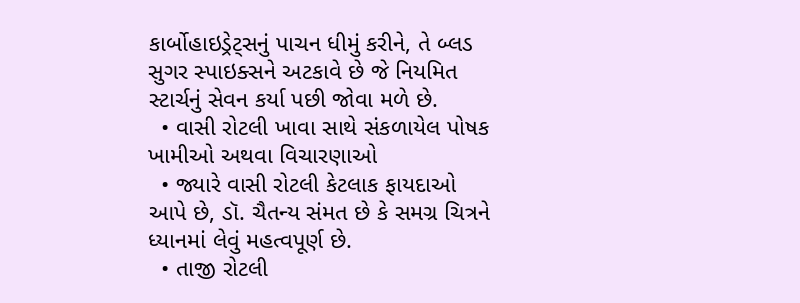કાર્બોહાઇડ્રેટ્સનું પાચન ધીમું કરીને, તે બ્લડ સુગર સ્પાઇક્સને અટકાવે છે જે નિયમિત સ્ટાર્ચનું સેવન કર્યા પછી જોવા મળે છે.
  • વાસી રોટલી ખાવા સાથે સંકળાયેલ પોષક ખામીઓ અથવા વિચારણાઓ
  • જ્યારે વાસી રોટલી કેટલાક ફાયદાઓ આપે છે, ડૉ. ચૈતન્ય સંમત છે કે સમગ્ર ચિત્રને ધ્યાનમાં લેવું મહત્વપૂર્ણ છે.
  • તાજી રોટલી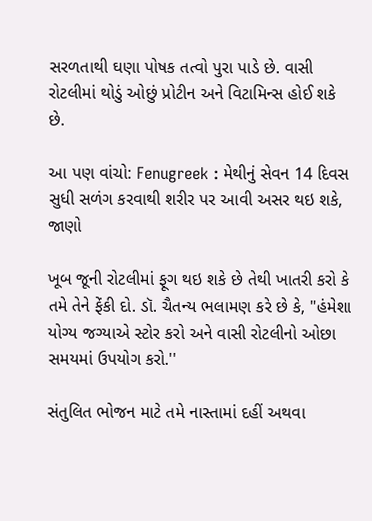સરળતાથી ઘણા પોષક તત્વો પુરા પાડે છે. વાસી રોટલીમાં થોડું ઓછું પ્રોટીન અને વિટામિન્સ હોઈ શકે છે.

આ પણ વાંચો: Fenugreek : મેથીનું સેવન 14 દિવસ સુધી સળંગ કરવાથી શરીર પર આવી અસર થઇ શકે, જાણો

ખૂબ જૂની રોટલીમાં ફૂગ થઇ શકે છે તેથી ખાતરી કરો કે તમે તેને ફેંકી દો. ડૉ. ચૈતન્ય ભલામણ કરે છે કે, "હંમેશા યોગ્ય જગ્યાએ સ્ટોર કરો અને વાસી રોટલીનો ઓછા સમયમાં ઉપયોગ કરો.''

સંતુલિત ભોજન માટે તમે નાસ્તામાં દહીં અથવા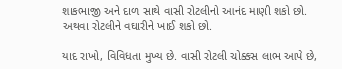શાકભાજી અને દાળ સાથે વાસી રોટલીનો આનંદ માણી શકો છો. અથવા રોટલીને વઘારીને ખાઈ શકો છો.

યાદ રાખો, વિવિધતા મુખ્ય છે. વાસી રોટલી ચોક્કસ લાભ આપે છે,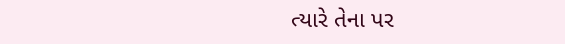ત્યારે તેના પર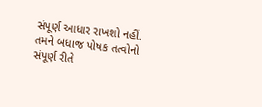સંપૂર્ણ આધાર રાખશો નહીં. તમને બધાજ પોષક તત્વોનો સંપૂર્ણ રીતે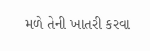મળે તેની ખાતરી કરવા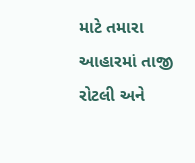માટે તમારા આહારમાં તાજી રોટલી અને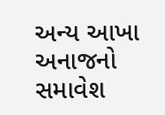અન્ય આખા અનાજનો સમાવેશ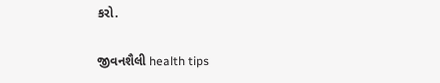કરો.

જીવનશૈલી health tips